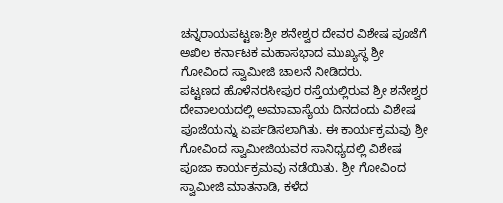ಚನ್ನರಾಯಪಟ್ಟಣ:ಶ್ರೀ ಶನೇಶ್ವರ ದೇವರ ವಿಶೇಷ ಪೂಜೆಗೆ ಅಖಿಲ ಕರ್ನಾಟಕ ಮಹಾಸಭಾದ ಮುಖ್ಯಸ್ಥ ಶ್ರೀ ಗೋವಿಂದ ಸ್ವಾಮೀಜಿ ಚಾಲನೆ ನೀಡಿದರು.
ಪಟ್ಟಣದ ಹೊಳೆನರಸೀಪುರ ರಸ್ತೆಯಲ್ಲಿರುವ ಶ್ರೀ ಶನೇಶ್ವರ ದೇವಾಲಯದಲ್ಲಿ ಅಮಾವಾಸ್ಯೆಯ ದಿನದಂದು ವಿಶೇಷ ಪೂಜೆಯನ್ನು ಏರ್ಪಡಿಸಲಾಗಿತು. ಈ ಕಾರ್ಯಕ್ರಮವು ಶ್ರೀ ಗೋವಿಂದ ಸ್ವಾಮೀಜಿಯವರ ಸಾನಿಧ್ಯದಲ್ಲಿ ವಿಶೇಷ ಪೂಜಾ ಕಾರ್ಯಕ್ರಮವು ನಡೆಯಿತು. ಶ್ರೀ ಗೋವಿಂದ ಸ್ವಾಮೀಜಿ ಮಾತನಾಡಿ, ಕಳೆದ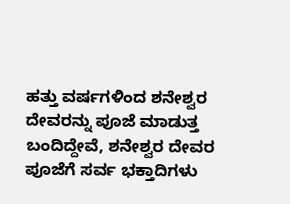ಹತ್ತು ವರ್ಷಗಳಿಂದ ಶನೇಶ್ವರ ದೇವರನ್ನು ಪೂಜೆ ಮಾಡುತ್ತ ಬಂದಿದ್ದೇವೆ, ಶನೇಶ್ವರ ದೇವರ ಪೂಜೆಗೆ ಸರ್ವ ಭಕ್ತಾದಿಗಳು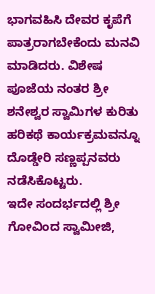ಭಾಗವಹಿಸಿ ದೇವರ ಕೃಪೆಗೆ ಪಾತ್ರರಾಗಬೇಕೆಂದು ಮನವಿ ಮಾಡಿದರು. ವಿಶೇಷ ಪೂಜೆಯ ನಂತರ ಶ್ರೀ ಶನೇಶ್ವರ ಸ್ವಾಮಿಗಳ ಕುರಿತು ಹರಿಕಥೆ ಕಾರ್ಯಕ್ರಮವನ್ನೂ ದೊಡ್ಡೇರಿ ಸಣ್ಣಪ್ಪನವರು ನಡೆಸಿಕೊಟ್ಟರು.
ಇದೇ ಸಂದರ್ಭದಲ್ಲಿ ಶ್ರೀ ಗೋವಿಂದ ಸ್ವಾಮೀಜಿ,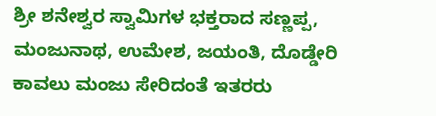ಶ್ರೀ ಶನೇಶ್ವರ ಸ್ವಾಮಿಗಳ ಭಕ್ತರಾದ ಸಣ್ಣಪ್ಪ, ಮಂಜುನಾಥ, ಉಮೇಶ, ಜಯಂತಿ, ದೊಡ್ಡೇರಿ ಕಾವಲು ಮಂಜು ಸೇರಿದಂತೆ ಇತರರು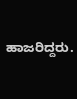ಹಾಜರಿದ್ದರು.